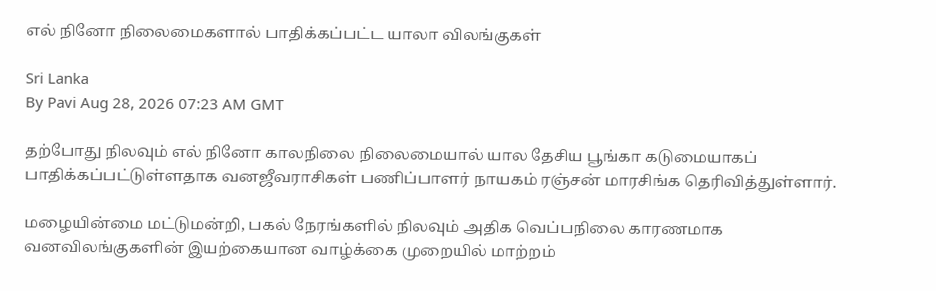எல் நினோ நிலைமைகளால் பாதிக்கப்பட்ட யாலா விலங்குகள்

Sri Lanka
By Pavi Aug 28, 2026 07:23 AM GMT

தற்போது நிலவும் எல் நினோ காலநிலை நிலைமையால் யால தேசிய பூங்கா கடுமையாகப் பாதிக்கப்பட்டுள்ளதாக வனஜீவராசிகள் பணிப்பாளர் நாயகம் ரஞ்சன் மாரசிங்க தெரிவித்துள்ளார்.

மழையின்மை மட்டுமன்றி, பகல் நேரங்களில் நிலவும் அதிக வெப்பநிலை காரணமாக வனவிலங்குகளின் இயற்கையான வாழ்க்கை முறையில் மாற்றம்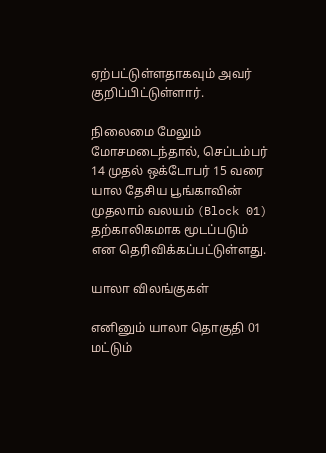ஏற்பட்டுள்ளதாகவும் அவர் குறிப்பிட்டுள்ளார்.

நிலைமை மேலும் மோசமடைந்தால், செப்டம்பர் 14 முதல் ஒக்டோபர் 15 வரை யால தேசிய பூங்காவின் முதலாம் வலயம் (Block 01) தற்காலிகமாக மூடப்படும் என தெரிவிக்கப்பட்டுள்ளது.

யாலா விலங்குகள்

எனினும் யாலா தொகுதி 01 மட்டும்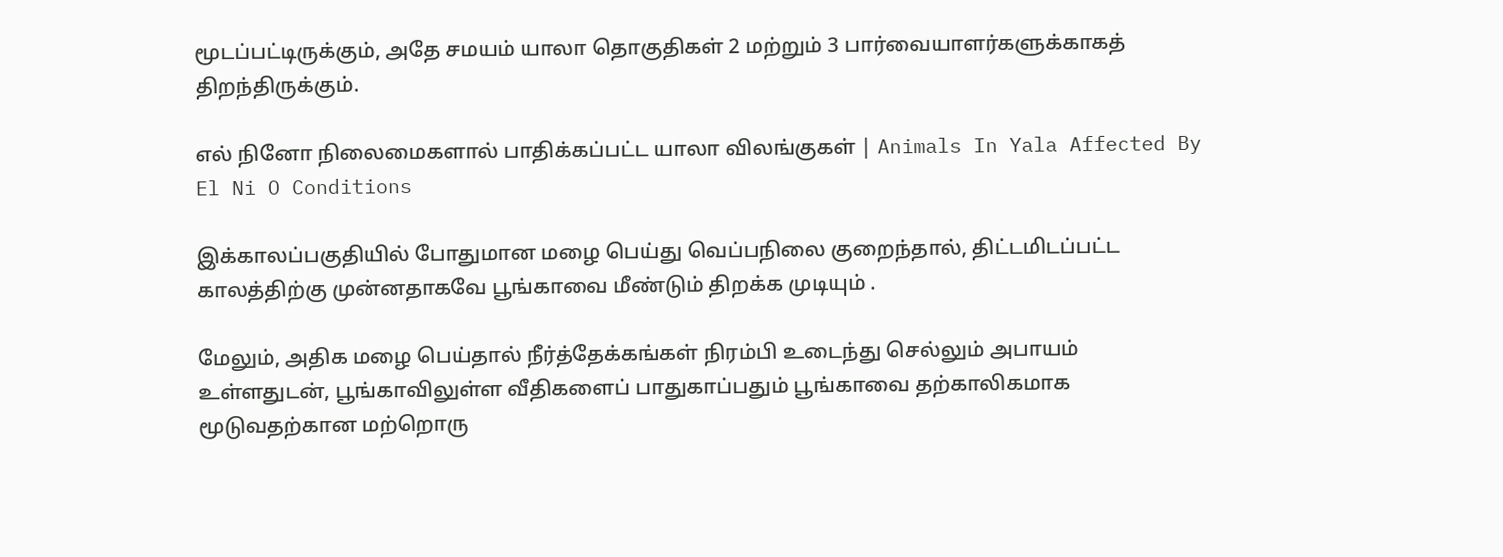மூடப்பட்டிருக்கும், அதே சமயம் யாலா தொகுதிகள் 2 மற்றும் 3 பார்வையாளர்களுக்காகத் திறந்திருக்கும்.

எல் நினோ நிலைமைகளால் பாதிக்கப்பட்ட யாலா விலங்குகள் | Animals In Yala Affected By El Ni O Conditions

இக்காலப்பகுதியில் போதுமான மழை பெய்து வெப்பநிலை குறைந்தால், திட்டமிடப்பட்ட காலத்திற்கு முன்னதாகவே பூங்காவை மீண்டும் திறக்க முடியும் .

மேலும், அதிக மழை பெய்தால் நீர்த்தேக்கங்கள் நிரம்பி உடைந்து செல்லும் அபாயம் உள்ளதுடன், பூங்காவிலுள்ள வீதிகளைப் பாதுகாப்பதும் பூங்காவை தற்காலிகமாக மூடுவதற்கான மற்றொரு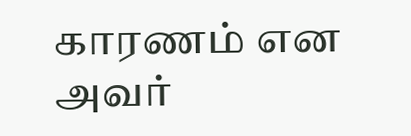காரணம் என அவர்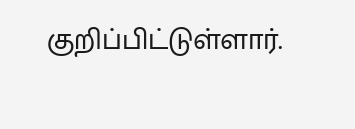குறிப்பிட்டுள்ளார்.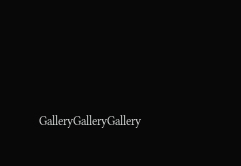GalleryGalleryGallery